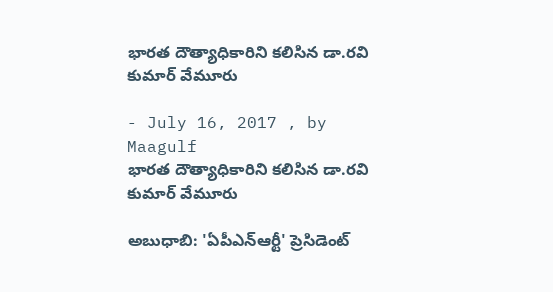భారత దౌత్యాధికారిని కలిసిన డా.రవి కుమార్ వేమూరు

- July 16, 2017 , by Maagulf
భారత దౌత్యాధికారిని కలిసిన డా.రవి కుమార్ వేమూరు

అబుధాబి: 'ఏపీఎన్ఆర్టీ' ప్రెసిడెంట్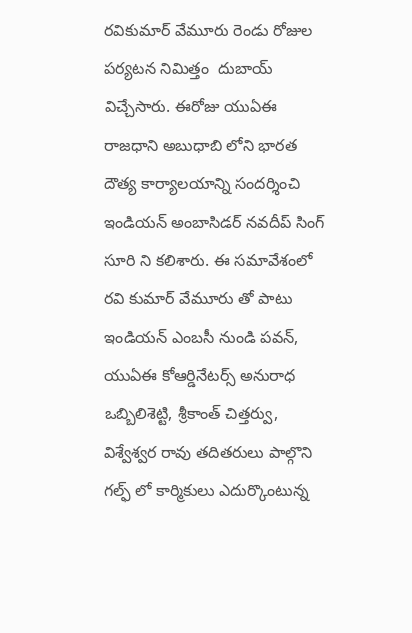రవికుమార్ వేమూరు రెండు రోజుల పర్యటన నిమిత్తం  దుబాయ్ విచ్చేసారు. ఈరోజు యుఏఈ రాజధాని అబుధాబి లోని భారత దౌత్య కార్యాలయాన్ని సందర్శించి ఇండియన్ అంబాసిడర్ నవదీప్ సింగ్ సూరి ని కలిశారు. ఈ సమావేశంలో రవి కుమార్ వేమూరు తో పాటు ఇండియన్ ఎంబసీ నుండి పవన్, యుఏఈ కోఆర్డినేటర్స్ అనురాధ ఒబ్బిలిశెట్టి, శ్రీకాంత్ చిత్తర్వు, విశ్వేశ్వర రావు తదితరులు పాల్గొని గల్ఫ్ లో కార్మికులు ఎదుర్కొంటున్న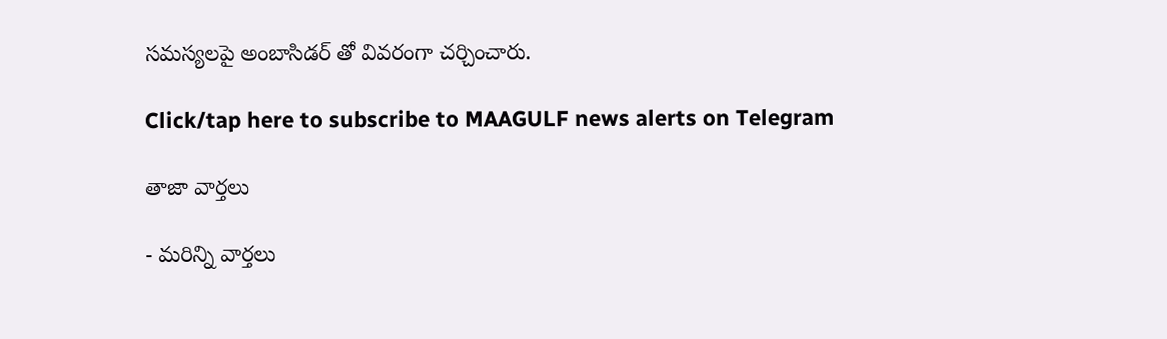సమస్యలపై అంబాసిడర్ తో వివరంగా చర్చించారు.

Click/tap here to subscribe to MAAGULF news alerts on Telegram

తాజా వార్తలు

- మరిన్ని వార్తలు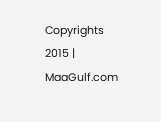Copyrights 2015 | MaaGulf.com